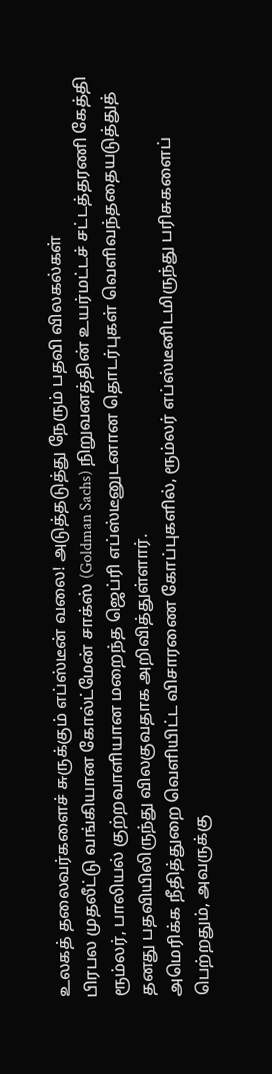உலகத் தலைவர்களைச் சுருக்கும் எப்ஸ்டீன் வலை! அடுத்தடுத்து நேரும் பதவி விலகல்கள்
பிரபல முதலீட்டு வங்கியான கோல்ட்மேன் சாக்ஸ் (Goldman Sachs) நிறுவனத்தின் உயர்மட்டச் சட்டத்தரணி கேத்தி ரூம்லர், பாலியல் குற்றவாளியான மறைந்த ஜெப்ரி எப்ஸ்டீனுடனான தொடர்புகள் வெளிவந்ததையடுத்துத் தனது பதவியிலிருந்து விலகுவதாக அறிவித்துள்ளார்.
அமெரிக்க நீதித்துறை வெளியிட்ட விசாரணை கோப்புகளில், ரூம்லர் எப்ஸ்டீனிடமிருந்து பரிசுகளைப் பெற்றதும், அவருக்கு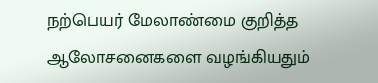நற்பெயர் மேலாண்மை குறித்த ஆலோசனைகளை வழங்கியதும்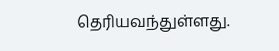தெரியவந்துள்ளது.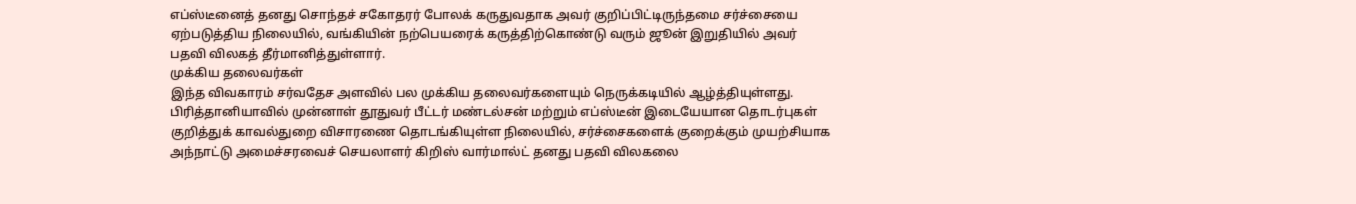எப்ஸ்டீனைத் தனது சொந்தச் சகோதரர் போலக் கருதுவதாக அவர் குறிப்பிட்டிருந்தமை சர்ச்சையை ஏற்படுத்திய நிலையில், வங்கியின் நற்பெயரைக் கருத்திற்கொண்டு வரும் ஜூன் இறுதியில் அவர் பதவி விலகத் தீர்மானித்துள்ளார்.
முக்கிய தலைவர்கள்
இந்த விவகாரம் சர்வதேச அளவில் பல முக்கிய தலைவர்களையும் நெருக்கடியில் ஆழ்த்தியுள்ளது.
பிரித்தானியாவில் முன்னாள் தூதுவர் பீட்டர் மண்டல்சன் மற்றும் எப்ஸ்டீன் இடையேயான தொடர்புகள் குறித்துக் காவல்துறை விசாரணை தொடங்கியுள்ள நிலையில், சர்ச்சைகளைக் குறைக்கும் முயற்சியாக அந்நாட்டு அமைச்சரவைச் செயலாளர் கிறிஸ் வார்மால்ட் தனது பதவி விலகலை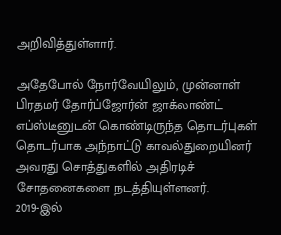அறிவித்துள்ளார்.

அதேபோல் நோர்வேயிலும், முன்னாள் பிரதமர் தோர்ப்ஜோர்ன் ஜாக்லாண்ட் எப்ஸ்டீனுடன் கொண்டிருந்த தொடர்புகள் தொடர்பாக அந்நாட்டு காவல்துறையினர் அவரது சொத்துகளில் அதிரடிச் சோதனைகளை நடத்தியுள்ளனர்.
2019-இல்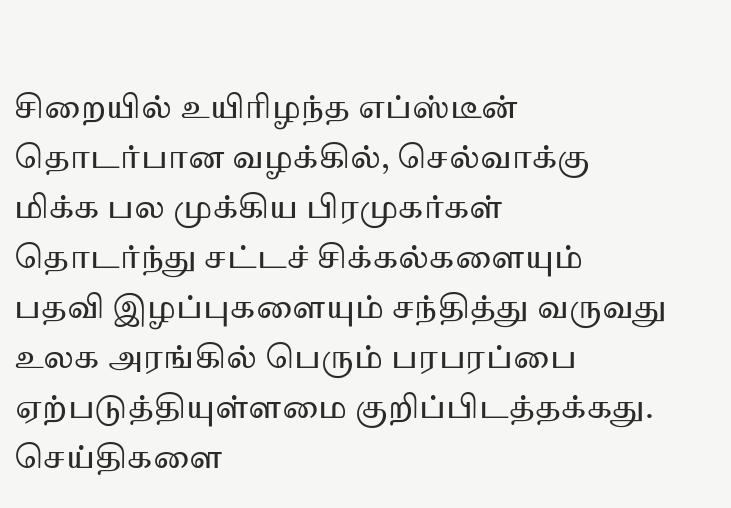சிறையில் உயிரிழந்த எப்ஸ்டீன் தொடர்பான வழக்கில், செல்வாக்கு மிக்க பல முக்கிய பிரமுகர்கள் தொடர்ந்து சட்டச் சிக்கல்களையும் பதவி இழப்புகளையும் சந்தித்து வருவது உலக அரங்கில் பெரும் பரபரப்பை ஏற்படுத்தியுள்ளமை குறிப்பிடத்தக்கது.
செய்திகளை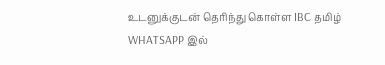உடனுக்குடன் தெரிந்து கொள்ள IBC தமிழ் WHATSAPP இல்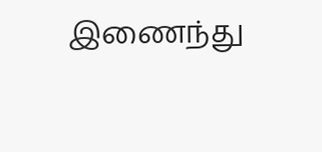இணைந்து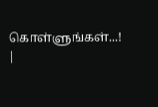கொள்ளுங்கள்...! |